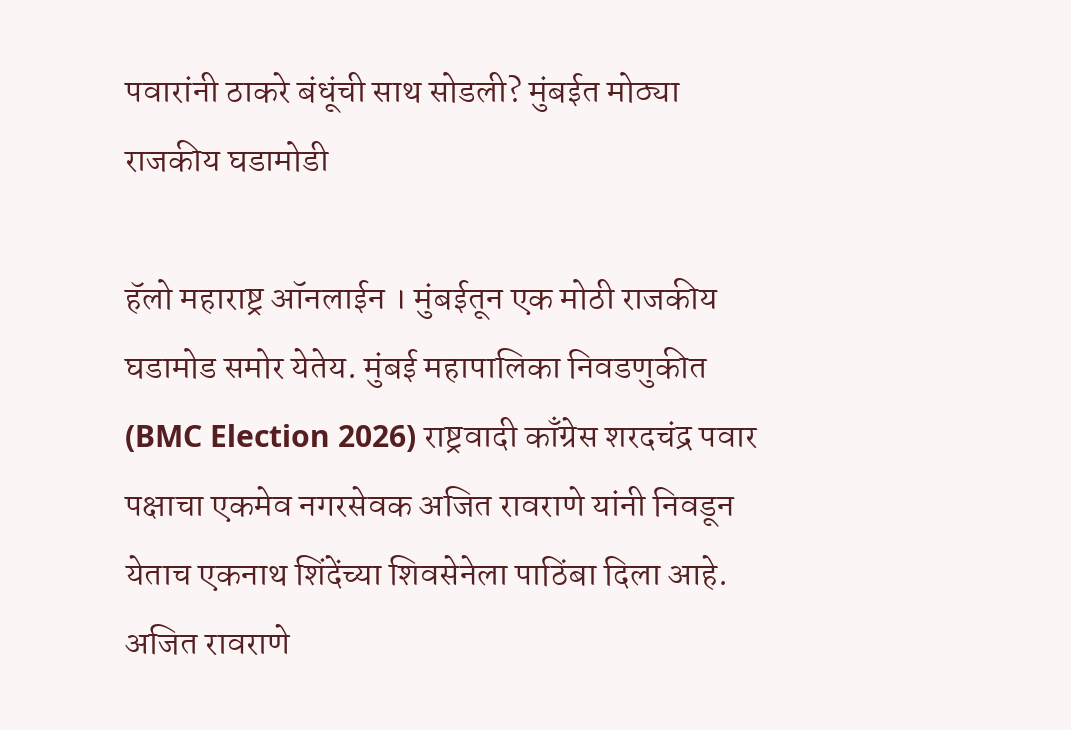पवारांनी ठाकरे बंधूंची साथ सोडली? मुंबईत मोठ्या राजकीय घडामोडी

हॅलो महाराष्ट्र ऑनलाईन । मुंबईतून एक मोठी राजकीय घडामोड समोर येतेय. मुंबई महापालिका निवडणुकीत (BMC Election 2026) राष्ट्रवादी काँग्रेस शरदचंद्र पवार पक्षाचा एकमेव नगरसेवक अजित रावराणे यांनी निवडून येताच एकनाथ शिंदेंच्या शिवसेनेला पाठिंबा दिला आहे. अजित रावराणे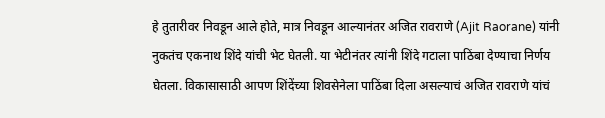हे तुतारीवर निवडून आले होते, मात्र निवडून आल्यानंतर अजित रावराणे (Ajit Raorane) यांनी नुकतंच एकनाथ शिंदे यांची भेट घेतली. या भेटीनंतर त्यांनी शिंदे गटाला पाठिंबा देण्याचा निर्णय घेतला. विकासासाठी आपण शिंदेंच्या शिवसेनेला पाठिंबा दिला असल्याचं अजित रावराणे यांचं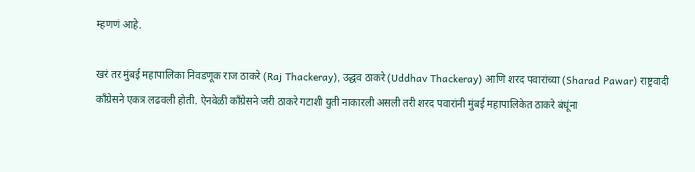म्हणणं आहे.

खरं तर मुंबई महापालिका निवडणूक राज ठाकरे (Raj Thackeray), उद्धव ठाकरे (Uddhav Thackeray) आणि शरद पवारांच्या (Sharad Pawar) राष्ट्रवादी काँग्रेसने एकत्र लढवली होती. ऐनवेळी काँग्रेसने जरी ठाकरे गटाशी युती नाकारली असली तरी शरद पवारांनी मुंबई महापालिकेत ठाकरे बंधूंना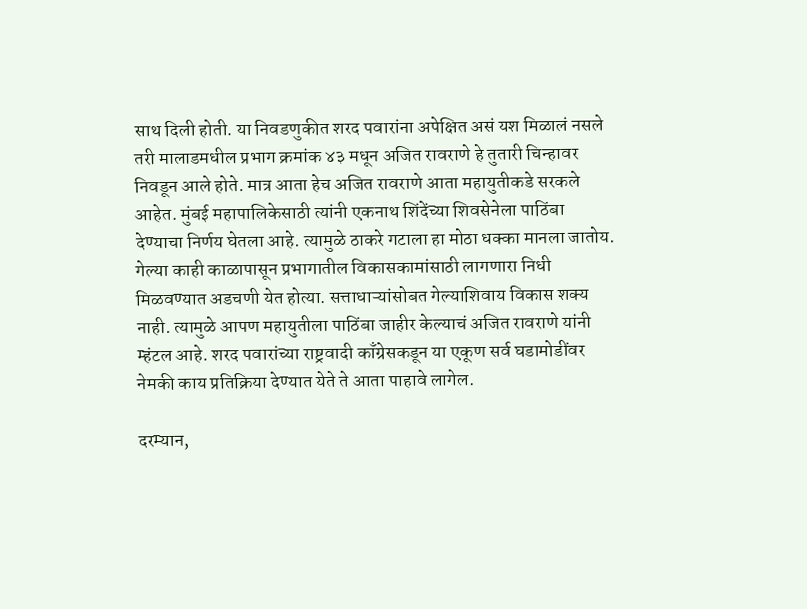साथ दिली होती. या निवडणुकीत शरद पवारांना अपेक्षित असं यश मिळालं नसले तरी मालाडमधील प्रभाग क्रमांक ४३ मधून अजित रावराणे हे तुतारी चिन्हावर निवडून आले होते. मात्र आता हेच अजित रावराणे आता महायुतीकडे सरकले आहेत. मुंबई महापालिकेसाठी त्यांनी एकनाथ शिंदेंच्या शिवसेनेला पाठिंबा देण्याचा निर्णय घेतला आहे. त्यामुळे ठाकरे गटाला हा मोठा धक्का मानला जातोय. गेल्या काही काळापासून प्रभागातील विकासकामांसाठी लागणारा निधी मिळवण्यात अडचणी येत होत्या. सत्ताधाऱ्यांसोबत गेल्याशिवाय विकास शक्य नाही. त्यामुळे आपण महायुतीला पाठिंबा जाहीर केल्याचं अजित रावराणे यांनी म्हंटल आहे. शरद पवारांच्या राष्ट्रवादी काँग्रेसकडून या एकूण सर्व घडामोडींवर नेमकी काय प्रतिक्रिया देण्यात येते ते आता पाहावे लागेल.

दरम्यान,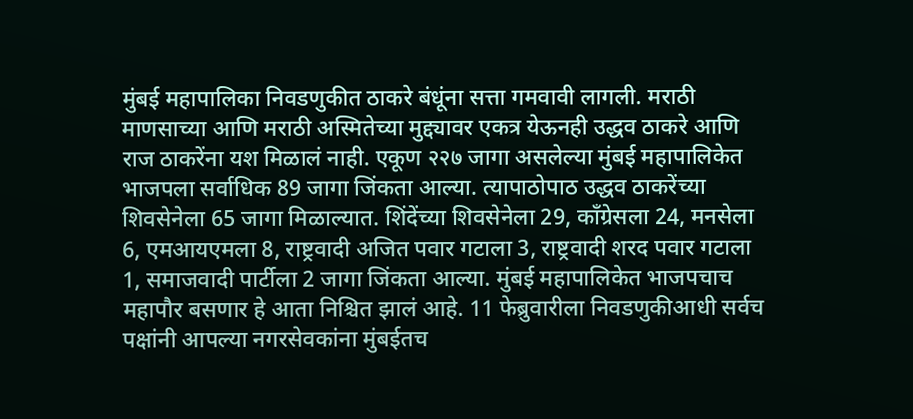मुंबई महापालिका निवडणुकीत ठाकरे बंधूंना सत्ता गमवावी लागली. मराठी माणसाच्या आणि मराठी अस्मितेच्या मुद्द्यावर एकत्र येऊनही उद्धव ठाकरे आणि राज ठाकरेंना यश मिळालं नाही. एकूण २२७ जागा असलेल्या मुंबई महापालिकेत भाजपला सर्वाधिक 89 जागा जिंकता आल्या. त्यापाठोपाठ उद्धव ठाकरेंच्या शिवसेनेला 65 जागा मिळाल्यात. शिंदेंच्या शिवसेनेला 29, काँग्रेसला 24, मनसेला 6, एमआयएमला 8, राष्ट्रवादी अजित पवार गटाला 3, राष्ट्रवादी शरद पवार गटाला 1, समाजवादी पार्टीला 2 जागा जिंकता आल्या. मुंबई महापालिकेत भाजपचाच महापौर बसणार हे आता निश्चित झालं आहे. 11 फेब्रुवारीला निवडणुकीआधी सर्वच पक्षांनी आपल्या नगरसेवकांना मुंबईतच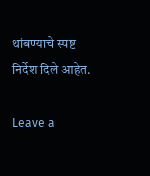थांबण्याचे स्पष्ट निर्देश दिले आहेत.

Leave a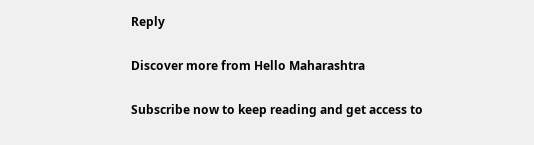Reply

Discover more from Hello Maharashtra

Subscribe now to keep reading and get access to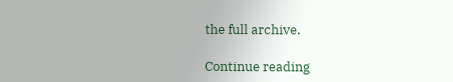the full archive.

Continue reading